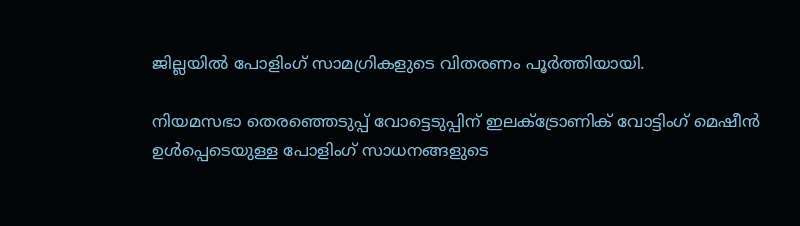ജില്ലയില്‍ പോളിംഗ് സാമഗ്രികളുടെ വിതരണം പൂര്‍ത്തിയായി.

നിയമസഭാ തെരഞ്ഞെടുപ്പ് വോട്ടെടുപ്പിന് ഇലക്ട്രോണിക് വോട്ടിംഗ് മെഷീന്‍ ഉള്‍പ്പെടെയുള്ള പോളിംഗ് സാധനങ്ങളുടെ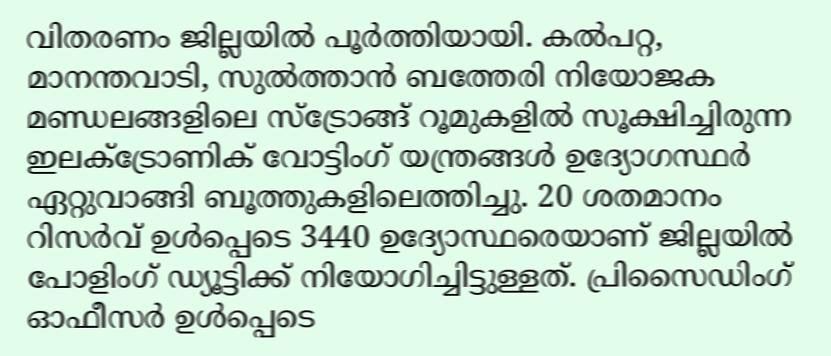വിതരണം ജില്ലയില്‍ പൂര്‍ത്തിയായി. കല്‍പറ്റ, മാനന്തവാടി, സുല്‍ത്താന്‍ ബത്തേരി നിയോജക മണ്ഡലങ്ങളിലെ സ്‌ട്രോങ്ങ് റൂമുകളില്‍ സൂക്ഷിച്ചിരുന്ന ഇലക്ട്രോണിക് വോട്ടിംഗ് യന്ത്രങ്ങള്‍ ഉദ്യോഗസ്ഥര്‍ ഏറ്റുവാങ്ങി ബൂത്തുകളിലെത്തിച്ചു. 20 ശതമാനം റിസര്‍വ് ഉള്‍പ്പെടെ 3440 ഉദ്യോസ്ഥരെയാണ് ജില്ലയില്‍ പോളിംഗ് ഡ്യൂട്ടിക്ക് നിയോഗിച്ചിട്ടുള്ളത്. പ്രിസൈഡിംഗ് ഓഫീസര്‍ ഉള്‍പ്പെടെ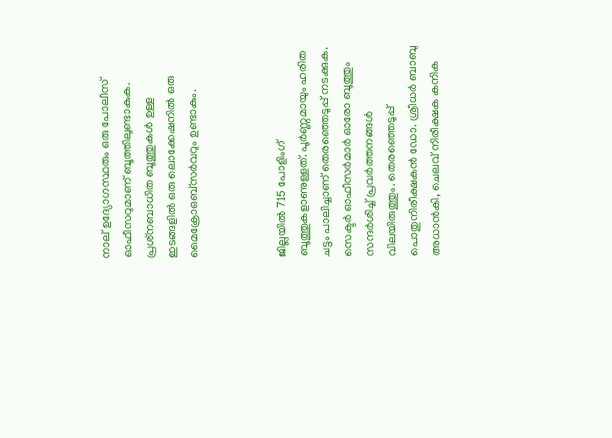നാല് ഉദ്യോഗസ്ഥരും ഒരു പോലീസ് ഓഫീസറുമാണ് ബൂത്തിലുണ്ടാകുക. പ്രശ്‌നബാധിത ബൂത്തുകള്‍ ഉള്ള ഇടങ്ങളില്‍ ഒരു ലൊക്കേഷനില്‍ ഒരു മൈക്രോഒബ്‌സര്‍വറും ഉണ്ടാകും.



ജില്ലയില്‍ 715 പോളിംഗ് ബൂത്തുകളാണുള്ളത്. പൂര്‍ണ്ണമായും ഹരിത ചട്ടം പാലിച്ചാണ് തെരഞ്ഞെടുപ്പ് നടക്കുക. സെക്ടര്‍ ഓഫീസര്‍മാര്‍ ഓരോ ബൂത്തും സന്ദര്‍ശിച്ച് പ്രവര്‍ത്തനങ്ങള്‍ വിലയിരുത്തും. തെരഞ്ഞെടുപ്പ് പൊതുനിരീക്ഷകന്‍ ഡോ. ശ്രീധര്‍ ബാബു അധാന്‍കി, ചെലവ് നിരീക്ഷക കനിക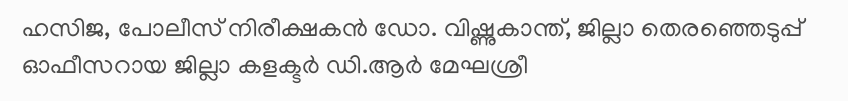ഹസിജ, പോലീസ് നിരീക്ഷകന്‍ ഡോ. വിഷ്ണുകാന്ത്, ജില്ലാ തെരഞ്ഞെടുപ്പ് ഓഫീസറായ ജില്ലാ കളക്ടര്‍ ഡി.ആര്‍ മേഘശ്രീ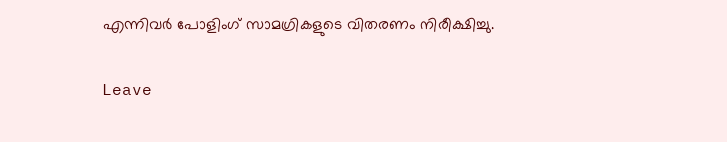എന്നിവര്‍ പോളിംഗ് സാമഗ്രികളുടെ വിതരണം നിരീക്ഷിച്ചു.

Leave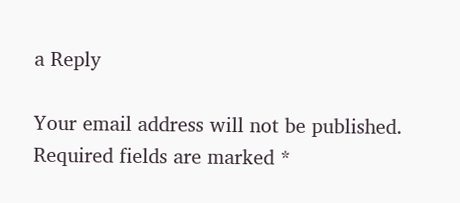a Reply

Your email address will not be published. Required fields are marked *